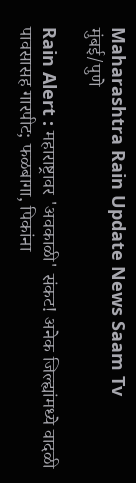Maharashtra Rain Update News Saam Tv
मुंबई/पुणे

Rain Alert : महाराष्ट्रावर 'अवकाळी' संकट! अनेक जिल्ह्यांमध्ये वादळी पावसासह गारपीट; फळबागा, पिकांना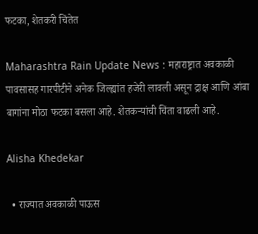फटका, शेतकरी चिंतेत

Maharashtra Rain Update News : महाराष्ट्रात अवकाळी पावसासह गारपीटीने अनेक जिल्ह्यांत हजेरी लावली असून द्राक्ष आणि आंबा बागांना मोठा फटका बसला आहे. शेतकऱ्यांची चिंता वाढली आहे.

Alisha Khedekar

  • राज्यात अवकाळी पाऊस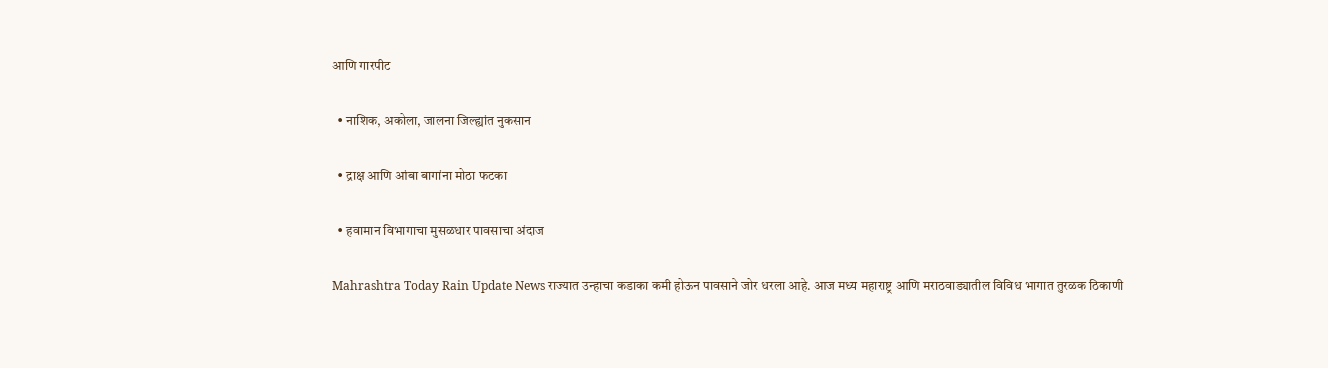आणि गारपीट

  • नाशिक, अकोला, जालना जिल्ह्यांत नुकसान

  • द्राक्ष आणि आंबा बागांना मोठा फटका

  • हवामान विभागाचा मुसळधार पावसाचा अंदाज

Mahrashtra Today Rain Update News राज्यात उन्हाचा कडाका कमी होऊन पावसाने जोर धरला आहे. आज मध्य महाराष्ट्र आणि मराठवाड्यातील विविध भागात तुरळक ठिकाणी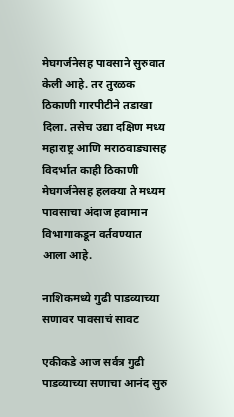मेघगर्जनेसह पावसाने सुरुवात केली आहे. तर तुरळक ठिकाणी गारपीटीने तडाखा दिला. तसेच उद्या दक्षिण मध्य महाराष्ट्र आणि मराठवाड्यासह विदर्भात काही ठिकाणी मेघगर्जनेसह हलक्या ते मध्यम पावसाचा अंदाज हवामान विभागाकडून वर्तवण्यात आला आहे.

नाशिकमध्ये गुढी पाडव्याच्या सणावर पावसाचं सावट

एकीकडे आज सर्वत्र गुढी पाडव्याच्या सणाचा आनंद सुरु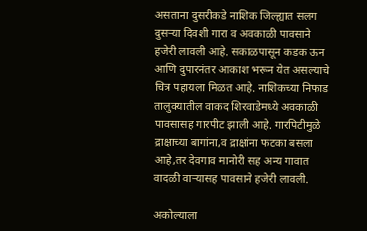असताना दुसरीकडे नाशिक जिल्ह्यात सलग दुसऱ्या दिवशी गारा व अवकाळी पावसाने हजेरी लावली आहे. सकाळपासून कडक ऊन आणि दुपारनंतर आकाश भरून येत असल्याचे चित्र पहायला मिळत आहे. नाशिकच्या निफाड तालुक्यातील वाकद शिरवाडेमध्ये अवकाळी पावसासह गारपीट झाली आहे. गारपिटीमुळे द्राक्षाच्या बागांना,व द्राक्षांना फटका बसला आहे,तर देवगाव मानोरी सह अन्य गावात वादळी वाऱ्यासह पावसाने हजेरी लावली.

अकोल्याला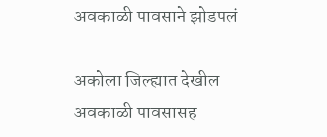अवकाळी पावसाने झोडपलं

अकोला जिल्ह्यात देखील अवकाळी पावसासह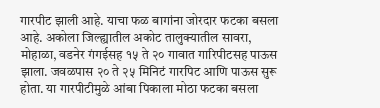गारपीट झाली आहे. याचा फळ बागांना जोरदार फटका बसला आहे. अकोला जिल्ह्यातील अकोट तालुक्यातील सावरा, मोहाळा, वडनेर गंगईसह १५ ते २० गावात गारिपीटसह पाऊस झाला. जवळपास २० ते २५ मिनिटं गारपिट आणि पाऊस सुरू होता. या गारपीटीमुळे आंबा पिकाला मोठा फटका बसला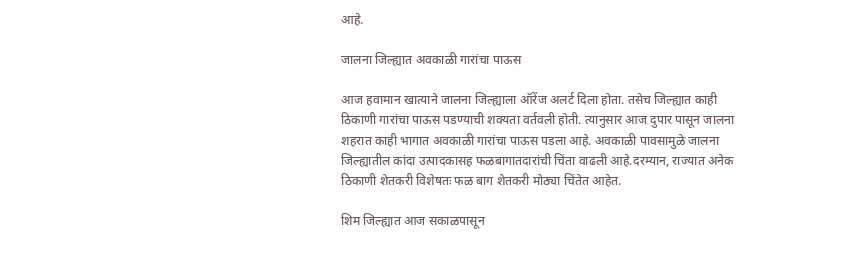आहे.

जालना जिल्ह्यात अवकाळी गारांचा पाऊस

आज हवामान खात्याने जालना जिल्ह्याला ऑरेंज अलर्ट दिला होता. तसेच जिल्ह्यात काही ठिकाणी गारांचा पाऊस पडण्याची शक्यता वर्तवली होती. त्यानुसार आज दुपार पासून जालना शहरात काही भागात अवकाळी गारांचा पाऊस पडला आहे. अवकाळी पावसामुळे जालना जिल्ह्यातील कांदा उत्पादकासह फळबागातदारांची चिंता वाढली आहे.दरम्यान, राज्यात अनेक ठिकाणी शेतकरी विशेषतः फळ बाग शेतकरी मोठ्या चिंतेत आहेत.

शिम जिल्ह्यात आज सकाळपासून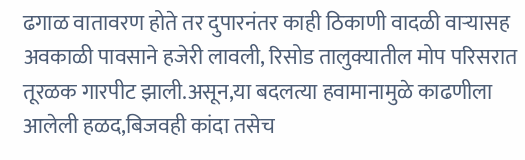ढगाळ वातावरण होते तर दुपारनंतर काही ठिकाणी वादळी वाऱ्यासह अवकाळी पावसाने हजेरी लावली, रिसोड तालुक्यातील मोप परिसरात तूरळक गारपीट झाली.असून,या बदलत्या हवामानामुळे काढणीला आलेली हळद,बिजवही कांदा तसेच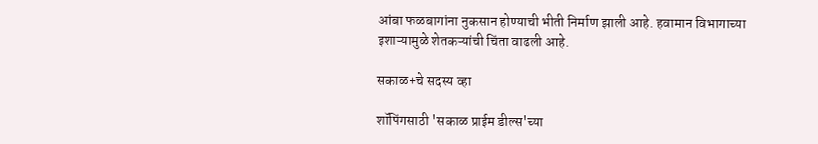आंबा फळबागांना नुकसान होण्याची भीती निर्माण झाली आहे. हवामान विभागाच्या इशाऱ्यामुळे शेतकऱ्यांची चिंता वाढली आहे.

सकाळ+चे सदस्य व्हा

शॉपिंगसाठी 'सकाळ प्राईम डील्स'च्या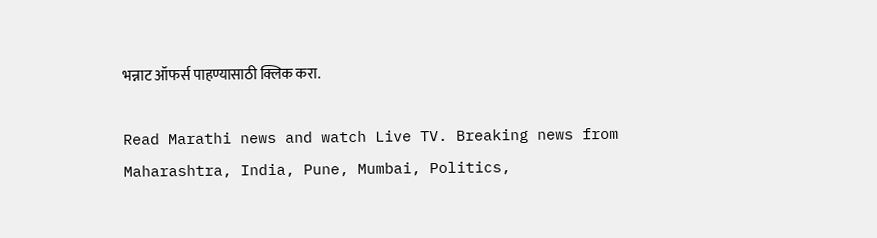भन्नाट ऑफर्स पाहण्यासाठी क्लिक करा.

Read Marathi news and watch Live TV. Breaking news from Maharashtra, India, Pune, Mumbai, Politics,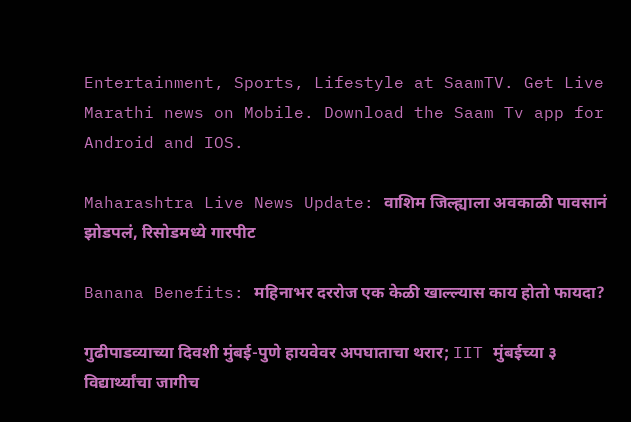Entertainment, Sports, Lifestyle at SaamTV. Get Live Marathi news on Mobile. Download the Saam Tv app for Android and IOS.

Maharashtra Live News Update: वाशिम जिल्ह्याला अवकाळी पावसानं झोडपलं, रिसोडमध्ये गारपीट

Banana Benefits: महिनाभर दररोज एक केळी खाल्ल्यास काय होतो फायदा?

गुढीपाडव्याच्या दिवशी मुंबई-पुणे हायवेवर अपघाताचा थरार; IIT मुंबईच्या ३ विद्यार्थ्यांचा जागीच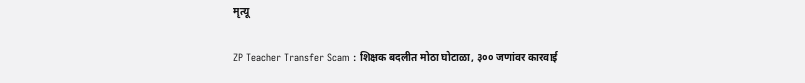मृत्यू

ZP Teacher Transfer Scam : शिक्षक बदलीत मोठा घोटाळा, ३०० जणांवर कारवाई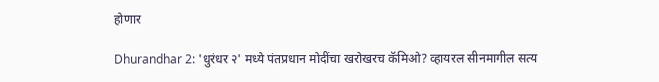होणार

Dhurandhar 2: 'धुरंधर २' मध्ये पंतप्रधान मोदींचा खरोखरच कॅमिओ? व्हायरल सीनमागील सत्य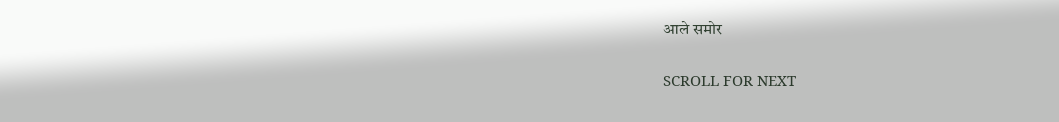आले समोर

SCROLL FOR NEXT